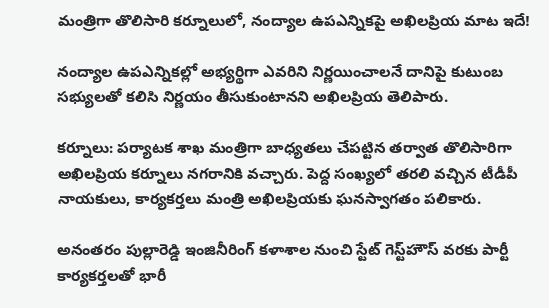మంత్రిగా తొలిసారి కర్నూలులో, నంద్యాల ఉపఎన్నికపై అఖిలప్రియ మాట ఇదే!

నంద్యాల ఉపఎన్నికల్లో అభ్యర్థిగా ఎవరిని నిర్ణయించాలనే దానిపై కుటుంబ సభ్యులతో కలిసి నిర్ణయం తీసుకుంటానని అఖిలప్రియ తెలిపారు.

కర్నూలు: పర్యాటక శాఖ మంత్రిగా బాధ్యతలు చేపట్టిన తర్వాత తొలిసారిగా అఖిలప్రియ కర్నూలు నగరానికి వచ్చారు. పెద్ద సంఖ్యలో తరలి వచ్చిన టీడీపీ నాయకులు, కార్యకర్తలు మంత్రి అఖిలప్రియకు ఘనస్వాగతం పలికారు.

అనంతరం పుల్లారెడ్డి ఇంజినీరింగ్‌ కళాశాల నుంచి స్టేట్‌ గెస్ట్‌హౌస్‌ వరకు పార్టీ కార్యకర్తలతో భారీ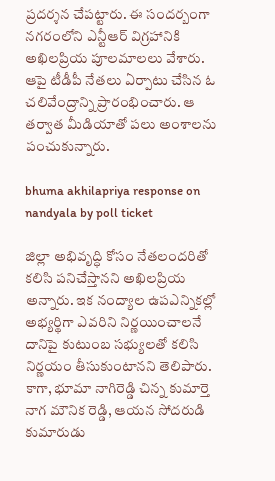ప్రదర్శన చేపట్టారు. ఈ సందర్బంగా నగరంలోని ఎన్టీఆర్ విగ్రహానికి అఖిలప్రియ పూలమాలలు వేశారు. ఆపై టీడీపీ నేతలు ఏర్పాటు చేసిన ఓ చలివేంద్రాన్ని ప్రారంభించారు. ఆ తర్వాత మీడియాతో పలు అంశాలను పంచుకున్నారు.

bhuma akhilapriya response on nandyala by poll ticket

జిల్లా అభివృద్ధి కోసం నేతలందరితో కలిసి పనిచేస్తానని అఖిలప్రియ అన్నారు. ఇక నంద్యాల ఉపఎన్నికల్లో అభ్యర్థిగా ఎవరిని నిర్ణయించాలనే దానిపై కుటుంబ సభ్యులతో కలిసి నిర్ణయం తీసుకుంటానని తెలిపారు. కాగా, భూమా నాగిరెడ్డి చిన్న కుమార్తె నాగ మౌనిక రెడ్డి, ఆయన సోదరుడి కుమారుడు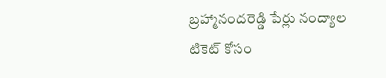బ్రహ్మానందరెడ్డి పేర్లు నంద్యాల టికెట్ కోసం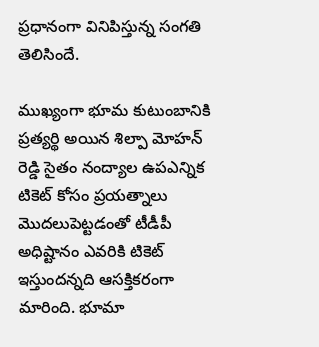ప్రధానంగా వినిపిస్తున్న సంగతి తెలిసిందే.

ముఖ్యంగా భూమ కుటుంబానికి ప్రత్యర్థి అయిన శిల్పా మోహన్ రెడ్డి సైతం నంద్యాల ఉపఎన్నిక టికెట్ కోసం ప్రయత్నాలు మొదలుపెట్టడంతో టీడీపీ అధిష్టానం ఎవరికి టికెట్ ఇస్తుందన్నది ఆసక్తికరంగా మారింది. భూమా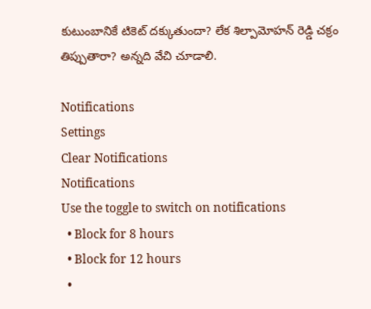కుటుంబానికే టికెట్ దక్కుతుందా? లేక శిల్పామోహన్ రెడ్డి చక్రం తిప్పుతారా? అన్నది వేచి చూడాలి.

Notifications
Settings
Clear Notifications
Notifications
Use the toggle to switch on notifications
  • Block for 8 hours
  • Block for 12 hours
  •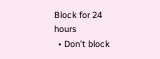Block for 24 hours
  • Don't block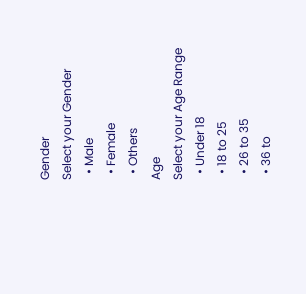Gender
Select your Gender
  • Male
  • Female
  • Others
Age
Select your Age Range
  • Under 18
  • 18 to 25
  • 26 to 35
  • 36 to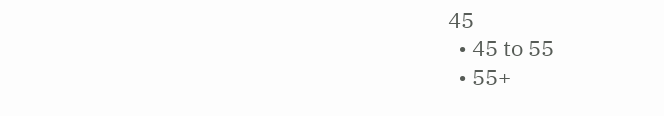45
  • 45 to 55
  • 55+